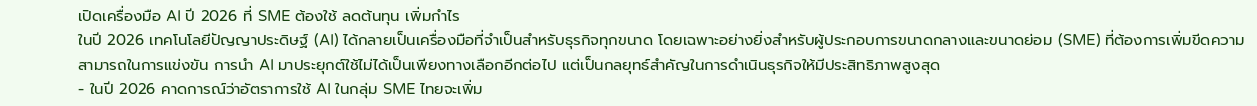เปิดเครื่องมือ AI ปี 2026 ที่ SME ต้องใช้ ลดต้นทุน เพิ่มกำไร
ในปี 2026 เทคโนโลยีปัญญาประดิษฐ์ (AI) ได้กลายเป็นเครื่องมือที่จำเป็นสำหรับธุรกิจทุกขนาด โดยเฉพาะอย่างยิ่งสำหรับผู้ประกอบการขนาดกลางและขนาดย่อม (SME) ที่ต้องการเพิ่มขีดความสามารถในการแข่งขัน การนำ AI มาประยุกต์ใช้ไม่ได้เป็นเพียงทางเลือกอีกต่อไป แต่เป็นกลยุทธ์สำคัญในการดำเนินธุรกิจให้มีประสิทธิภาพสูงสุด
- ในปี 2026 คาดการณ์ว่าอัตราการใช้ AI ในกลุ่ม SME ไทยจะเพิ่ม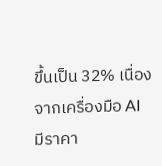ขึ้นเป็น 32% เนื่องจากเครื่องมือ AI มีราคา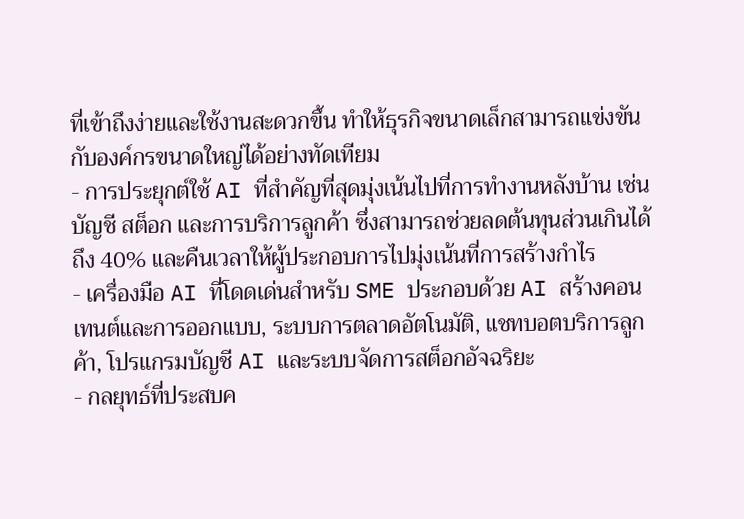ที่เข้าถึงง่ายและใช้งานสะดวกขึ้น ทำให้ธุรกิจขนาดเล็กสามารถแข่งขันกับองค์กรขนาดใหญ่ได้อย่างทัดเทียม
- การประยุกต์ใช้ AI ที่สำคัญที่สุดมุ่งเน้นไปที่การทำงานหลังบ้าน เช่น บัญชี สต็อก และการบริการลูกค้า ซึ่งสามารถช่วยลดต้นทุนส่วนเกินได้ถึง 40% และคืนเวลาให้ผู้ประกอบการไปมุ่งเน้นที่การสร้างกำไร
- เครื่องมือ AI ที่โดดเด่นสำหรับ SME ประกอบด้วย AI สร้างคอนเทนต์และการออกแบบ, ระบบการตลาดอัตโนมัติ, แชทบอตบริการลูกค้า, โปรแกรมบัญชี AI และระบบจัดการสต็อกอัจฉริยะ
- กลยุทธ์ที่ประสบค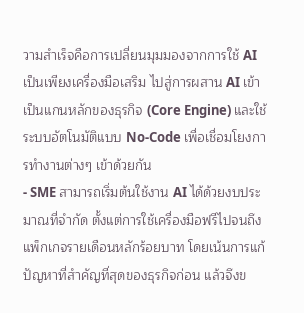วามสำเร็จคือการเปลี่ยนมุมมองจากการใช้ AI เป็นเพียงเครื่องมือเสริม ไปสู่การผสาน AI เข้าเป็นแกนหลักของธุรกิจ (Core Engine) และใช้ระบบอัตโนมัติแบบ No-Code เพื่อเชื่อมโยงการทำงานต่างๆ เข้าด้วยกัน
- SME สามารถเริ่มต้นใช้งาน AI ได้ด้วยงบประมาณที่จำกัด ตั้งแต่การใช้เครื่องมือฟรีไปจนถึงแพ็กเกจรายเดือนหลักร้อยบาท โดยเน้นการแก้ปัญหาที่สำคัญที่สุดของธุรกิจก่อน แล้วจึงข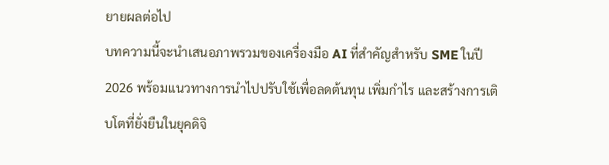ยายผลต่อไป
บทความนี้จะนำเสนอภาพรวมของเครื่องมือ AI ที่สำคัญสำหรับ SME ในปี 2026 พร้อมแนวทางการนำไปปรับใช้เพื่อลดต้นทุน เพิ่มกำไร และสร้างการเติบโตที่ยั่งยืนในยุคดิจิ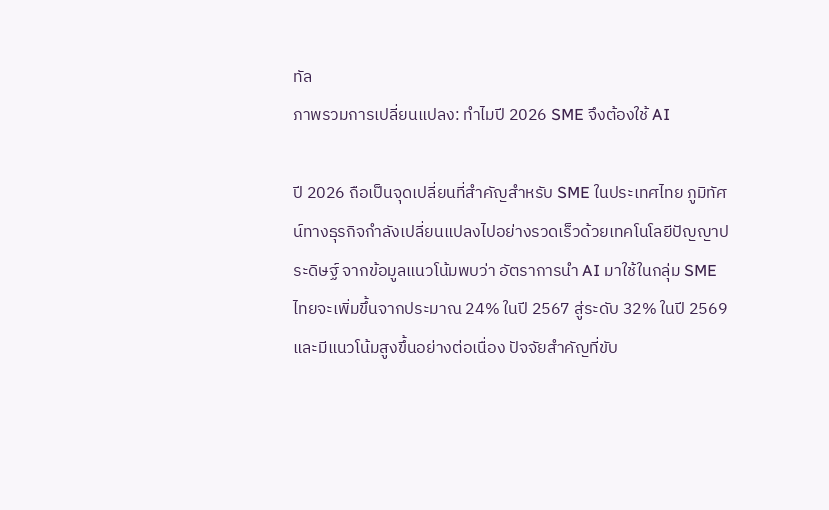ทัล
ภาพรวมการเปลี่ยนแปลง: ทำไมปี 2026 SME จึงต้องใช้ AI

ปี 2026 ถือเป็นจุดเปลี่ยนที่สำคัญสำหรับ SME ในประเทศไทย ภูมิทัศน์ทางธุรกิจกำลังเปลี่ยนแปลงไปอย่างรวดเร็วด้วยเทคโนโลยีปัญญาประดิษฐ์ จากข้อมูลแนวโน้มพบว่า อัตราการนำ AI มาใช้ในกลุ่ม SME ไทยจะเพิ่มขึ้นจากประมาณ 24% ในปี 2567 สู่ระดับ 32% ในปี 2569 และมีแนวโน้มสูงขึ้นอย่างต่อเนื่อง ปัจจัยสำคัญที่ขับ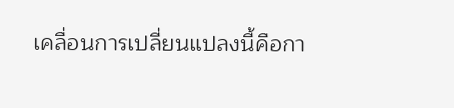เคลื่อนการเปลี่ยนแปลงนี้คือกา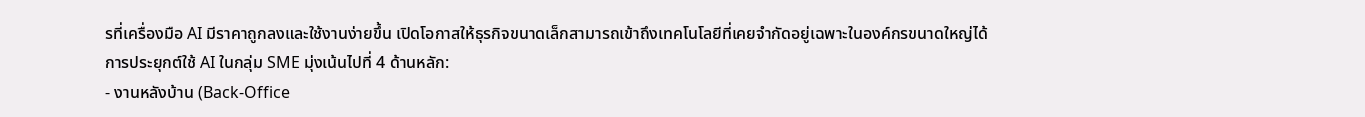รที่เครื่องมือ AI มีราคาถูกลงและใช้งานง่ายขึ้น เปิดโอกาสให้ธุรกิจขนาดเล็กสามารถเข้าถึงเทคโนโลยีที่เคยจำกัดอยู่เฉพาะในองค์กรขนาดใหญ่ได้
การประยุกต์ใช้ AI ในกลุ่ม SME มุ่งเน้นไปที่ 4 ด้านหลัก:
- งานหลังบ้าน (Back-Office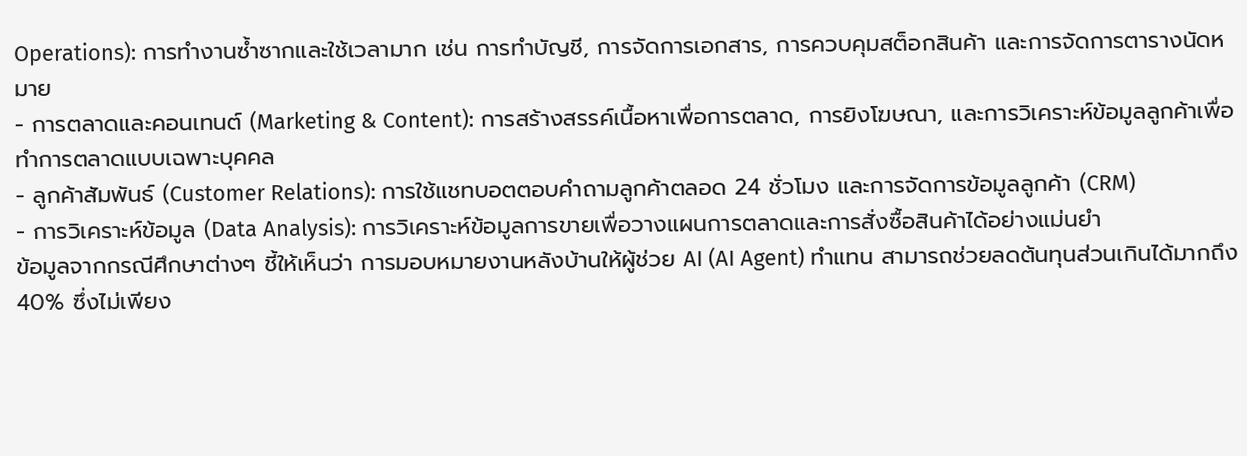Operations): การทำงานซ้ำซากและใช้เวลามาก เช่น การทำบัญชี, การจัดการเอกสาร, การควบคุมสต็อกสินค้า และการจัดการตารางนัดหมาย
- การตลาดและคอนเทนต์ (Marketing & Content): การสร้างสรรค์เนื้อหาเพื่อการตลาด, การยิงโฆษณา, และการวิเคราะห์ข้อมูลลูกค้าเพื่อทำการตลาดแบบเฉพาะบุคคล
- ลูกค้าสัมพันธ์ (Customer Relations): การใช้แชทบอตตอบคำถามลูกค้าตลอด 24 ชั่วโมง และการจัดการข้อมูลลูกค้า (CRM)
- การวิเคราะห์ข้อมูล (Data Analysis): การวิเคราะห์ข้อมูลการขายเพื่อวางแผนการตลาดและการสั่งซื้อสินค้าได้อย่างแม่นยำ
ข้อมูลจากกรณีศึกษาต่างๆ ชี้ให้เห็นว่า การมอบหมายงานหลังบ้านให้ผู้ช่วย AI (AI Agent) ทำแทน สามารถช่วยลดต้นทุนส่วนเกินได้มากถึง 40% ซึ่งไม่เพียง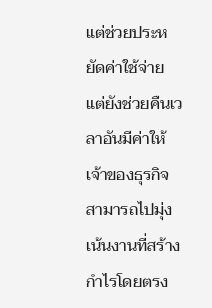แต่ช่วยประหยัดค่าใช้จ่าย แต่ยังช่วยคืนเวลาอันมีค่าให้เจ้าของธุรกิจสามารถไปมุ่งเน้นงานที่สร้างกำไรโดยตรง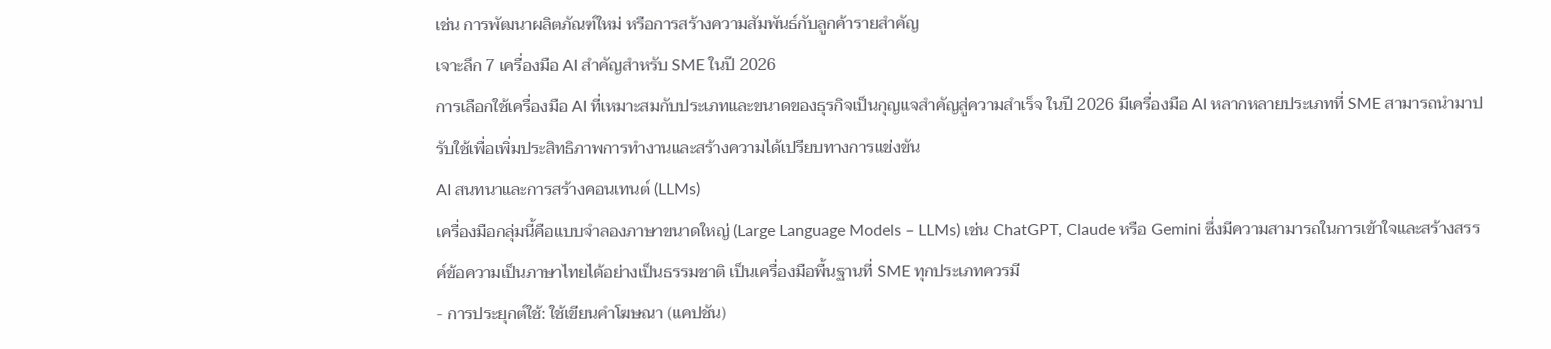เช่น การพัฒนาผลิตภัณฑ์ใหม่ หรือการสร้างความสัมพันธ์กับลูกค้ารายสำคัญ
เจาะลึก 7 เครื่องมือ AI สำคัญสำหรับ SME ในปี 2026
การเลือกใช้เครื่องมือ AI ที่เหมาะสมกับประเภทและขนาดของธุรกิจเป็นกุญแจสำคัญสู่ความสำเร็จ ในปี 2026 มีเครื่องมือ AI หลากหลายประเภทที่ SME สามารถนำมาปรับใช้เพื่อเพิ่มประสิทธิภาพการทำงานและสร้างความได้เปรียบทางการแข่งขัน
AI สนทนาและการสร้างคอนเทนต์ (LLMs)
เครื่องมือกลุ่มนี้คือแบบจำลองภาษาขนาดใหญ่ (Large Language Models – LLMs) เช่น ChatGPT, Claude หรือ Gemini ซึ่งมีความสามารถในการเข้าใจและสร้างสรรค์ข้อความเป็นภาษาไทยได้อย่างเป็นธรรมชาติ เป็นเครื่องมือพื้นฐานที่ SME ทุกประเภทควรมี
- การประยุกต์ใช้: ใช้เขียนคำโฆษณา (แคปชัน)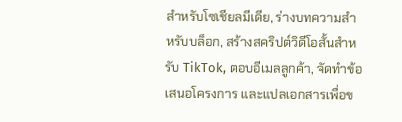สำหรับโซเชียลมีเดีย, ร่างบทความสำหรับบล็อก, สร้างสคริปต์วิดีโอสั้นสำหรับ TikTok, ตอบอีเมลลูกค้า, จัดทำข้อเสนอโครงการ และแปลเอกสารเพื่อข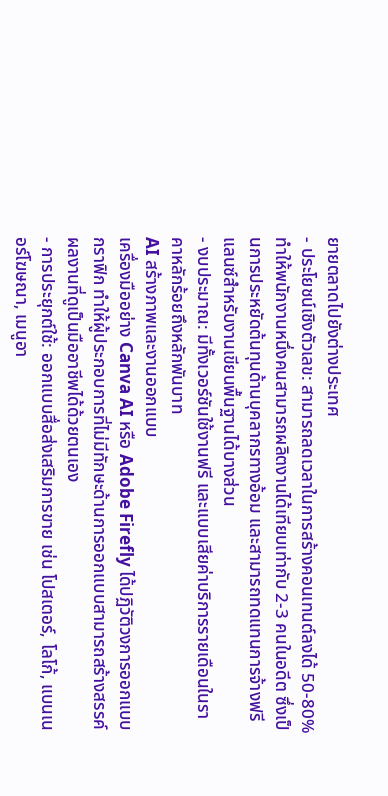ยายตลาดไปยังต่างประเทศ
- ประโยชน์เชิงตัวเลข: สามารถลดเวลาในการสร้างคอนเทนต์ลงได้ 50-80% ทำให้พนักงานหนึ่งคนสามารถผลิตงานได้เทียบเท่ากับ 2-3 คนในอดีต ซึ่งเป็นการประหยัดต้นทุนด้านบุคลากรทางอ้อม และสามารถทดแทนการจ้างฟรีแลนซ์สำหรับงานเขียนพื้นฐานได้บางส่วน
- งบประมาณ: มีทั้งเวอร์ชันใช้งานฟรี และแบบเสียค่าบริการรายเดือนในราคาหลักร้อยถึงหลักพันบาท
AI สร้างภาพและงานออกแบบ
เครื่องมืออย่าง Canva AI หรือ Adobe Firefly ได้ปฏิวัติวงการออกแบบกราฟิก ทำให้ผู้ประกอบการที่ไม่มีทักษะด้านการออกแบบสามารถสร้างสรรค์ผลงานที่ดูเป็นมืออาชีพได้ด้วยตนเอง
- การประยุกต์ใช้: ออกแบบสื่อส่งเสริมการขาย เช่น โปสเตอร์, โลโก้, แบนเนอร์โฆษณา, เมนูอา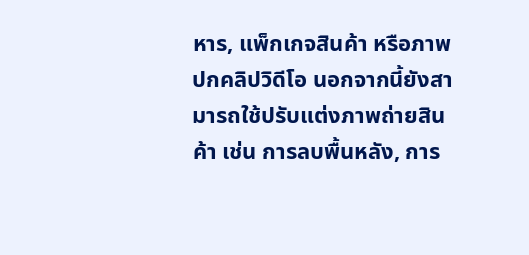หาร, แพ็กเกจสินค้า หรือภาพปกคลิปวิดีโอ นอกจากนี้ยังสามารถใช้ปรับแต่งภาพถ่ายสินค้า เช่น การลบพื้นหลัง, การ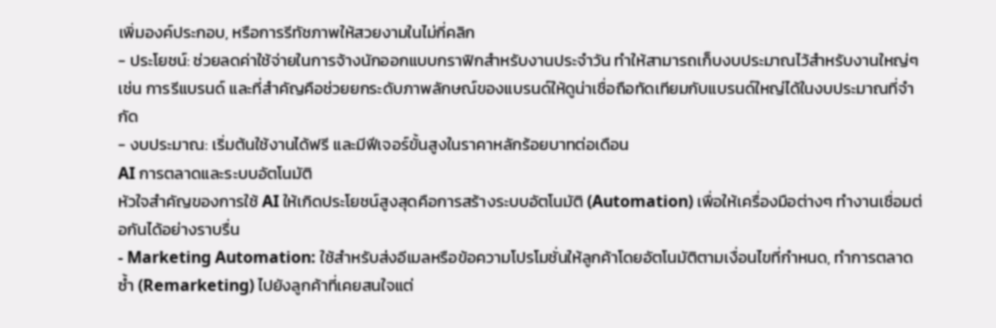เพิ่มองค์ประกอบ, หรือการรีทัชภาพให้สวยงามในไม่กี่คลิก
- ประโยชน์: ช่วยลดค่าใช้จ่ายในการจ้างนักออกแบบกราฟิกสำหรับงานประจำวัน ทำให้สามารถเก็บงบประมาณไว้สำหรับงานใหญ่ๆ เช่น การรีแบรนด์ และที่สำคัญคือช่วยยกระดับภาพลักษณ์ของแบรนด์ให้ดูน่าเชื่อถือทัดเทียมกับแบรนด์ใหญ่ได้ในงบประมาณที่จำกัด
- งบประมาณ: เริ่มต้นใช้งานได้ฟรี และมีฟีเจอร์ขั้นสูงในราคาหลักร้อยบาทต่อเดือน
AI การตลาดและระบบอัตโนมัติ
หัวใจสำคัญของการใช้ AI ให้เกิดประโยชน์สูงสุดคือการสร้างระบบอัตโนมัติ (Automation) เพื่อให้เครื่องมือต่างๆ ทำงานเชื่อมต่อกันได้อย่างราบรื่น
- Marketing Automation: ใช้สำหรับส่งอีเมลหรือข้อความโปรโมชั่นให้ลูกค้าโดยอัตโนมัติตามเงื่อนไขที่กำหนด, ทำการตลาดซ้ำ (Remarketing) ไปยังลูกค้าที่เคยสนใจแต่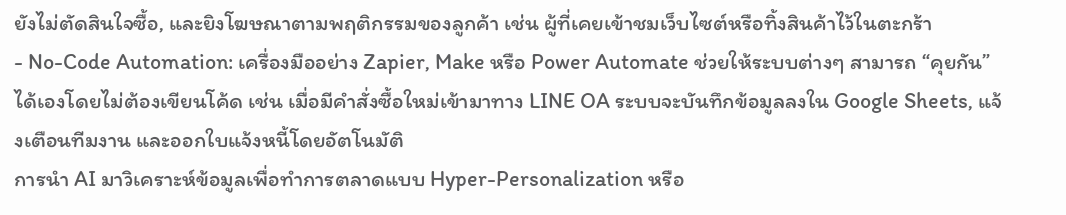ยังไม่ตัดสินใจซื้อ, และยิงโฆษณาตามพฤติกรรมของลูกค้า เช่น ผู้ที่เคยเข้าชมเว็บไซต์หรือทิ้งสินค้าไว้ในตะกร้า
- No-Code Automation: เครื่องมืออย่าง Zapier, Make หรือ Power Automate ช่วยให้ระบบต่างๆ สามารถ “คุยกัน” ได้เองโดยไม่ต้องเขียนโค้ด เช่น เมื่อมีคำสั่งซื้อใหม่เข้ามาทาง LINE OA ระบบจะบันทึกข้อมูลลงใน Google Sheets, แจ้งเตือนทีมงาน และออกใบแจ้งหนี้โดยอัตโนมัติ
การนำ AI มาวิเคราะห์ข้อมูลเพื่อทำการตลาดแบบ Hyper-Personalization หรือ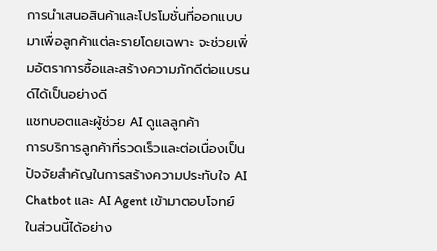การนำเสนอสินค้าและโปรโมชั่นที่ออกแบบมาเพื่อลูกค้าแต่ละรายโดยเฉพาะ จะช่วยเพิ่มอัตราการซื้อและสร้างความภักดีต่อแบรนด์ได้เป็นอย่างดี
แชทบอตและผู้ช่วย AI ดูแลลูกค้า
การบริการลูกค้าที่รวดเร็วและต่อเนื่องเป็นปัจจัยสำคัญในการสร้างความประทับใจ AI Chatbot และ AI Agent เข้ามาตอบโจทย์ในส่วนนี้ได้อย่าง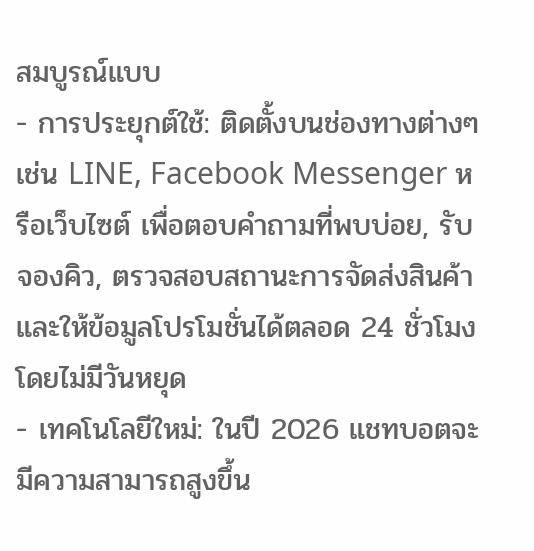สมบูรณ์แบบ
- การประยุกต์ใช้: ติดตั้งบนช่องทางต่างๆ เช่น LINE, Facebook Messenger หรือเว็บไซต์ เพื่อตอบคำถามที่พบบ่อย, รับจองคิว, ตรวจสอบสถานะการจัดส่งสินค้า และให้ข้อมูลโปรโมชั่นได้ตลอด 24 ชั่วโมงโดยไม่มีวันหยุด
- เทคโนโลยีใหม่: ในปี 2026 แชทบอตจะมีความสามารถสูงขึ้น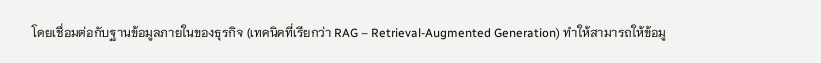โดยเชื่อมต่อกับฐานข้อมูลภายในของธุรกิจ (เทคนิคที่เรียกว่า RAG – Retrieval-Augmented Generation) ทำให้สามารถให้ข้อมู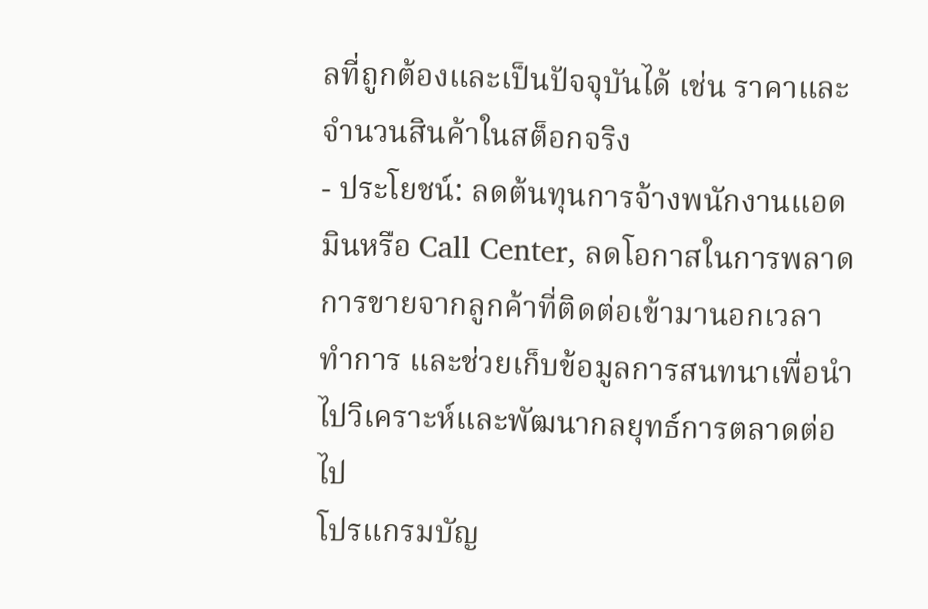ลที่ถูกต้องและเป็นปัจจุบันได้ เช่น ราคาและจำนวนสินค้าในสต็อกจริง
- ประโยชน์: ลดต้นทุนการจ้างพนักงานแอดมินหรือ Call Center, ลดโอกาสในการพลาดการขายจากลูกค้าที่ติดต่อเข้ามานอกเวลาทำการ และช่วยเก็บข้อมูลการสนทนาเพื่อนำไปวิเคราะห์และพัฒนากลยุทธ์การตลาดต่อไป
โปรแกรมบัญ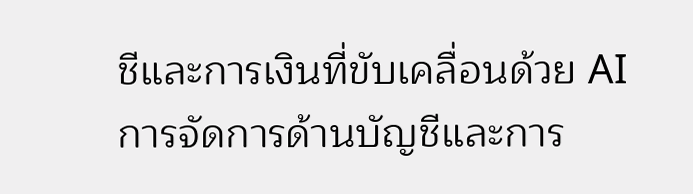ชีและการเงินที่ขับเคลื่อนด้วย AI
การจัดการด้านบัญชีและการ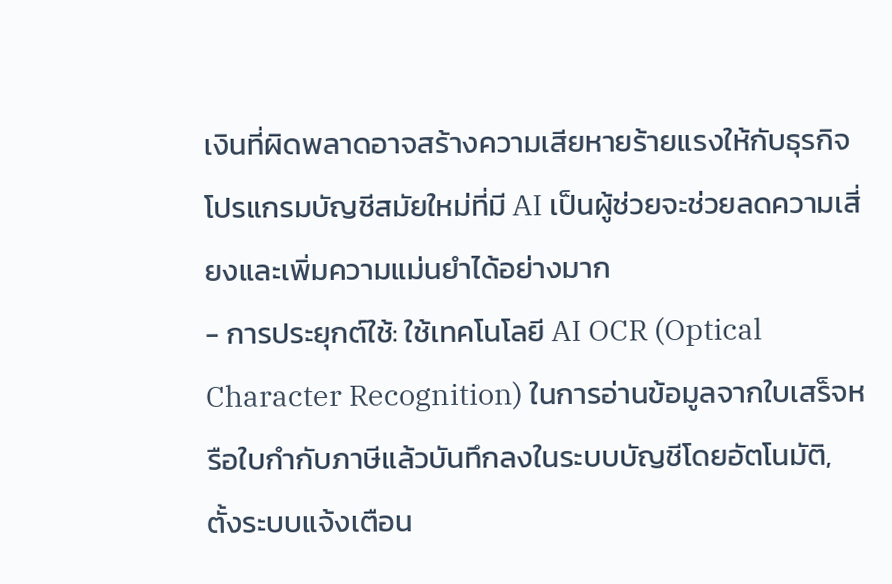เงินที่ผิดพลาดอาจสร้างความเสียหายร้ายแรงให้กับธุรกิจ โปรแกรมบัญชีสมัยใหม่ที่มี AI เป็นผู้ช่วยจะช่วยลดความเสี่ยงและเพิ่มความแม่นยำได้อย่างมาก
- การประยุกต์ใช้: ใช้เทคโนโลยี AI OCR (Optical Character Recognition) ในการอ่านข้อมูลจากใบเสร็จหรือใบกำกับภาษีแล้วบันทึกลงในระบบบัญชีโดยอัตโนมัติ, ตั้งระบบแจ้งเตือน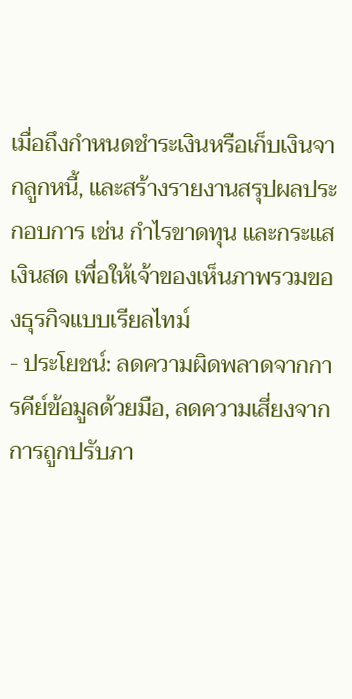เมื่อถึงกำหนดชำระเงินหรือเก็บเงินจากลูกหนี้, และสร้างรายงานสรุปผลประกอบการ เช่น กำไรขาดทุน และกระแสเงินสด เพื่อให้เจ้าของเห็นภาพรวมของธุรกิจแบบเรียลไทม์
- ประโยชน์: ลดความผิดพลาดจากการคีย์ข้อมูลด้วยมือ, ลดความเสี่ยงจากการถูกปรับภา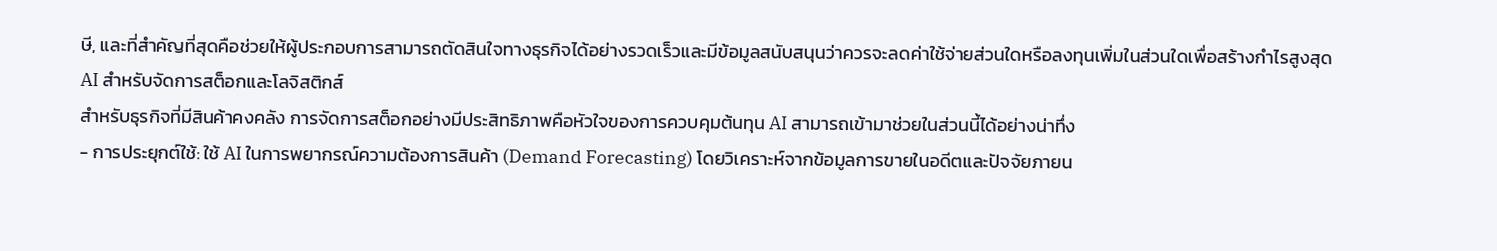ษี, และที่สำคัญที่สุดคือช่วยให้ผู้ประกอบการสามารถตัดสินใจทางธุรกิจได้อย่างรวดเร็วและมีข้อมูลสนับสนุนว่าควรจะลดค่าใช้จ่ายส่วนใดหรือลงทุนเพิ่มในส่วนใดเพื่อสร้างกำไรสูงสุด
AI สำหรับจัดการสต็อกและโลจิสติกส์
สำหรับธุรกิจที่มีสินค้าคงคลัง การจัดการสต็อกอย่างมีประสิทธิภาพคือหัวใจของการควบคุมต้นทุน AI สามารถเข้ามาช่วยในส่วนนี้ได้อย่างน่าทึ่ง
- การประยุกต์ใช้: ใช้ AI ในการพยากรณ์ความต้องการสินค้า (Demand Forecasting) โดยวิเคราะห์จากข้อมูลการขายในอดีตและปัจจัยภายน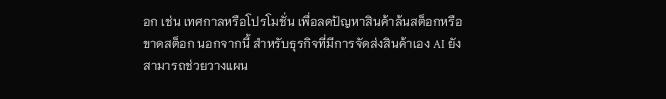อก เช่น เทศกาลหรือโปรโมชั่น เพื่อลดปัญหาสินค้าล้นสต็อกหรือขาดสต็อก นอกจากนี้ สำหรับธุรกิจที่มีการจัดส่งสินค้าเอง AI ยังสามารถช่วยวางแผน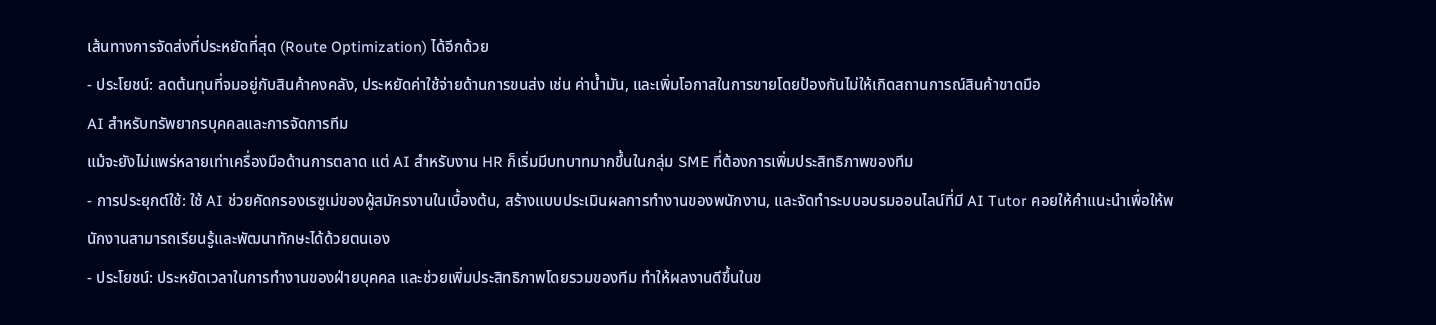เส้นทางการจัดส่งที่ประหยัดที่สุด (Route Optimization) ได้อีกด้วย
- ประโยชน์: ลดต้นทุนที่จมอยู่กับสินค้าคงคลัง, ประหยัดค่าใช้จ่ายด้านการขนส่ง เช่น ค่าน้ำมัน, และเพิ่มโอกาสในการขายโดยป้องกันไม่ให้เกิดสถานการณ์สินค้าขาดมือ
AI สำหรับทรัพยากรบุคคลและการจัดการทีม
แม้จะยังไม่แพร่หลายเท่าเครื่องมือด้านการตลาด แต่ AI สำหรับงาน HR ก็เริ่มมีบทบาทมากขึ้นในกลุ่ม SME ที่ต้องการเพิ่มประสิทธิภาพของทีม
- การประยุกต์ใช้: ใช้ AI ช่วยคัดกรองเรซูเม่ของผู้สมัครงานในเบื้องต้น, สร้างแบบประเมินผลการทำงานของพนักงาน, และจัดทำระบบอบรมออนไลน์ที่มี AI Tutor คอยให้คำแนะนำเพื่อให้พนักงานสามารถเรียนรู้และพัฒนาทักษะได้ด้วยตนเอง
- ประโยชน์: ประหยัดเวลาในการทำงานของฝ่ายบุคคล และช่วยเพิ่มประสิทธิภาพโดยรวมของทีม ทำให้ผลงานดีขึ้นในข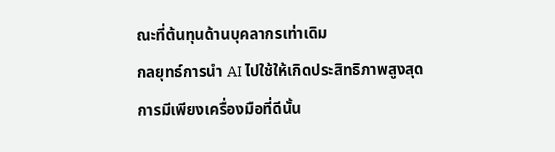ณะที่ต้นทุนด้านบุคลากรเท่าเดิม
กลยุทธ์การนำ AI ไปใช้ให้เกิดประสิทธิภาพสูงสุด
การมีเพียงเครื่องมือที่ดีนั้น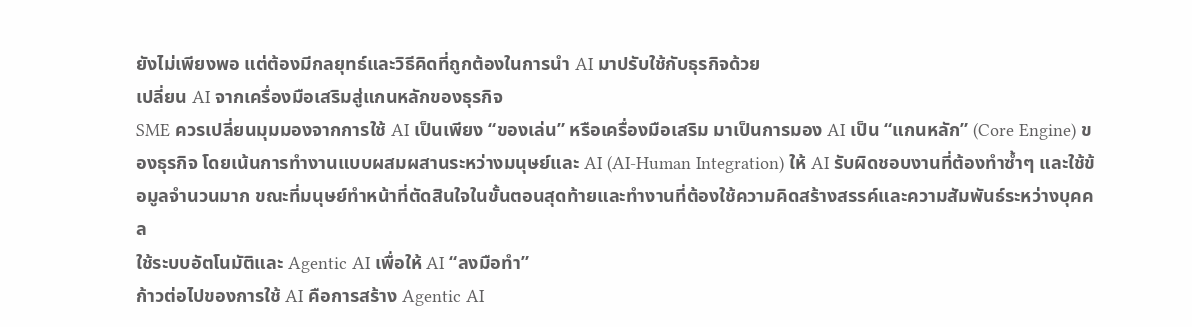ยังไม่เพียงพอ แต่ต้องมีกลยุทธ์และวิธีคิดที่ถูกต้องในการนำ AI มาปรับใช้กับธุรกิจด้วย
เปลี่ยน AI จากเครื่องมือเสริมสู่แกนหลักของธุรกิจ
SME ควรเปลี่ยนมุมมองจากการใช้ AI เป็นเพียง “ของเล่น” หรือเครื่องมือเสริม มาเป็นการมอง AI เป็น “แกนหลัก” (Core Engine) ของธุรกิจ โดยเน้นการทำงานแบบผสมผสานระหว่างมนุษย์และ AI (AI-Human Integration) ให้ AI รับผิดชอบงานที่ต้องทำซ้ำๆ และใช้ข้อมูลจำนวนมาก ขณะที่มนุษย์ทำหน้าที่ตัดสินใจในขั้นตอนสุดท้ายและทำงานที่ต้องใช้ความคิดสร้างสรรค์และความสัมพันธ์ระหว่างบุคคล
ใช้ระบบอัตโนมัติและ Agentic AI เพื่อให้ AI “ลงมือทำ”
ก้าวต่อไปของการใช้ AI คือการสร้าง Agentic AI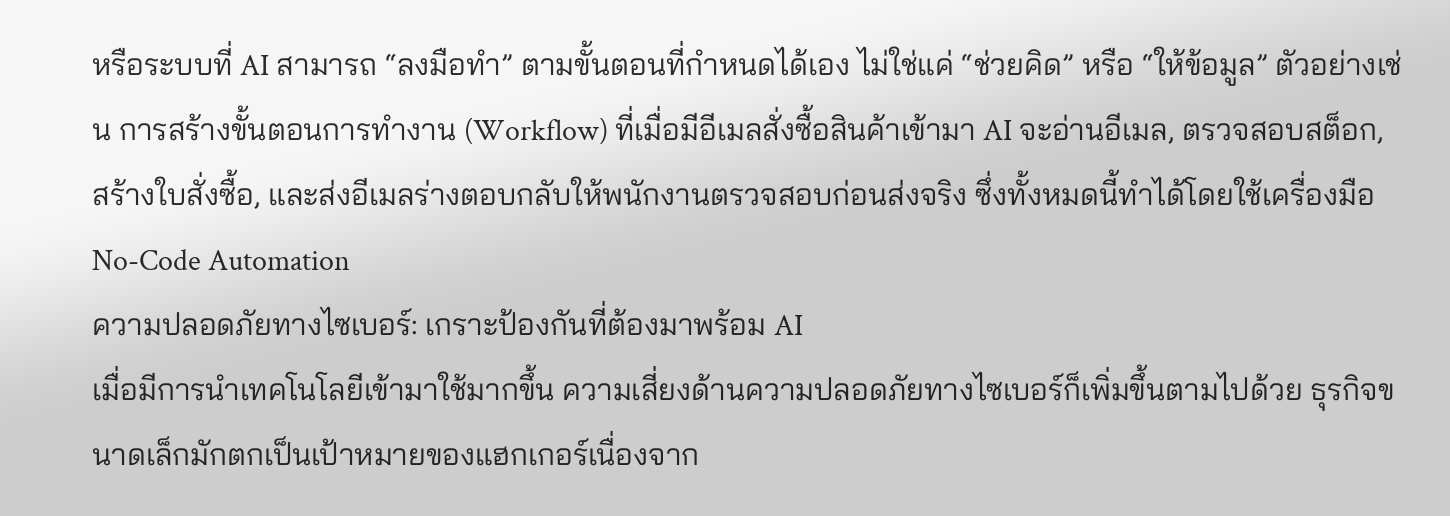หรือระบบที่ AI สามารถ “ลงมือทำ” ตามขั้นตอนที่กำหนดได้เอง ไม่ใช่แค่ “ช่วยคิด” หรือ “ให้ข้อมูล” ตัวอย่างเช่น การสร้างขั้นตอนการทำงาน (Workflow) ที่เมื่อมีอีเมลสั่งซื้อสินค้าเข้ามา AI จะอ่านอีเมล, ตรวจสอบสต็อก, สร้างใบสั่งซื้อ, และส่งอีเมลร่างตอบกลับให้พนักงานตรวจสอบก่อนส่งจริง ซึ่งทั้งหมดนี้ทำได้โดยใช้เครื่องมือ No-Code Automation
ความปลอดภัยทางไซเบอร์: เกราะป้องกันที่ต้องมาพร้อม AI
เมื่อมีการนำเทคโนโลยีเข้ามาใช้มากขึ้น ความเสี่ยงด้านความปลอดภัยทางไซเบอร์ก็เพิ่มขึ้นตามไปด้วย ธุรกิจขนาดเล็กมักตกเป็นเป้าหมายของแฮกเกอร์เนื่องจาก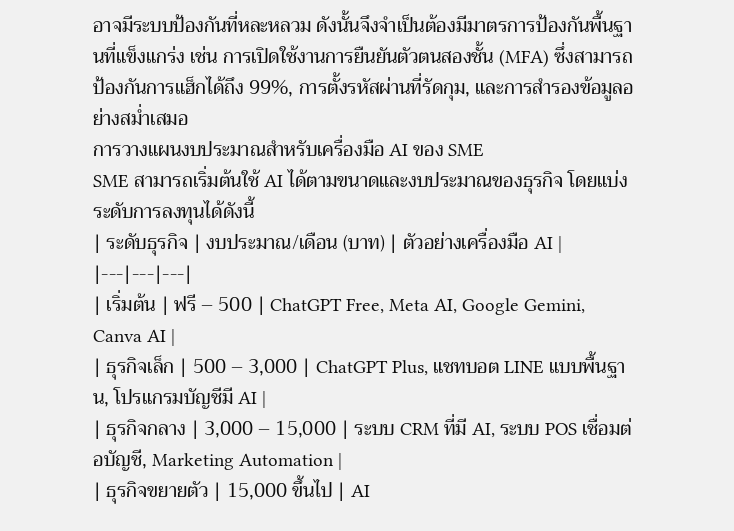อาจมีระบบป้องกันที่หละหลวม ดังนั้นจึงจำเป็นต้องมีมาตรการป้องกันพื้นฐานที่แข็งแกร่ง เช่น การเปิดใช้งานการยืนยันตัวตนสองชั้น (MFA) ซึ่งสามารถป้องกันการแฮ็กได้ถึง 99%, การตั้งรหัสผ่านที่รัดกุม, และการสำรองข้อมูลอย่างสม่ำเสมอ
การวางแผนงบประมาณสำหรับเครื่องมือ AI ของ SME
SME สามารถเริ่มต้นใช้ AI ได้ตามขนาดและงบประมาณของธุรกิจ โดยแบ่งระดับการลงทุนได้ดังนี้
| ระดับธุรกิจ | งบประมาณ/เดือน (บาท) | ตัวอย่างเครื่องมือ AI |
|---|---|---|
| เริ่มต้น | ฟรี – 500 | ChatGPT Free, Meta AI, Google Gemini, Canva AI |
| ธุรกิจเล็ก | 500 – 3,000 | ChatGPT Plus, แชทบอต LINE แบบพื้นฐาน, โปรแกรมบัญชีมี AI |
| ธุรกิจกลาง | 3,000 – 15,000 | ระบบ CRM ที่มี AI, ระบบ POS เชื่อมต่อบัญชี, Marketing Automation |
| ธุรกิจขยายตัว | 15,000 ขึ้นไป | AI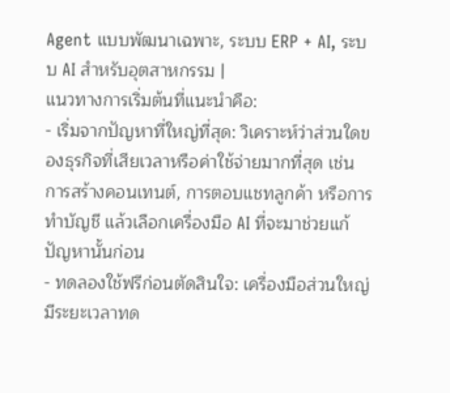Agent แบบพัฒนาเฉพาะ, ระบบ ERP + AI, ระบบ AI สำหรับอุตสาหกรรม |
แนวทางการเริ่มต้นที่แนะนำคือ:
- เริ่มจากปัญหาที่ใหญ่ที่สุด: วิเคราะห์ว่าส่วนใดของธุรกิจที่เสียเวลาหรือค่าใช้จ่ายมากที่สุด เช่น การสร้างคอนเทนต์, การตอบแชทลูกค้า หรือการทำบัญชี แล้วเลือกเครื่องมือ AI ที่จะมาช่วยแก้ปัญหานั้นก่อน
- ทดลองใช้ฟรีก่อนตัดสินใจ: เครื่องมือส่วนใหญ่มีระยะเวลาทด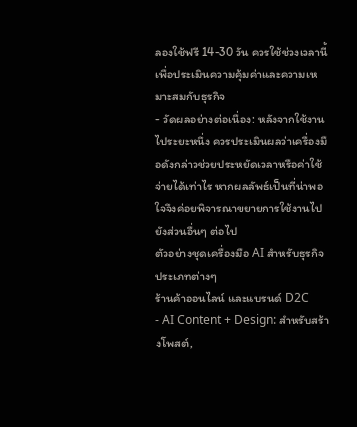ลองใช้ฟรี 14-30 วัน ควรใช้ช่วงเวลานี้เพื่อประเมินความคุ้มค่าและความเหมาะสมกับธุรกิจ
- วัดผลอย่างต่อเนื่อง: หลังจากใช้งานไประยะหนึ่ง ควรประเมินผลว่าเครื่องมือดังกล่าวช่วยประหยัดเวลาหรือค่าใช้จ่ายได้เท่าไร หากผลลัพธ์เป็นที่น่าพอใจจึงค่อยพิจารณาขยายการใช้งานไปยังส่วนอื่นๆ ต่อไป
ตัวอย่างชุดเครื่องมือ AI สำหรับธุรกิจประเภทต่างๆ
ร้านค้าออนไลน์ และแบรนด์ D2C
- AI Content + Design: สำหรับสร้างโพสต์,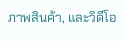ภาพสินค้า, และวิดีโอ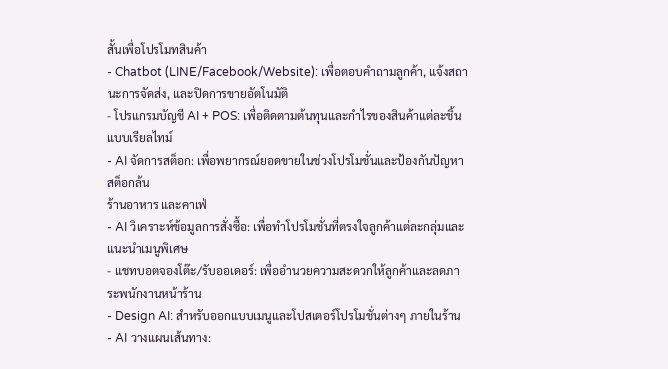สั้นเพื่อโปรโมทสินค้า
- Chatbot (LINE/Facebook/Website): เพื่อตอบคำถามลูกค้า, แจ้งสถานะการจัดส่ง, และปิดการขายอัตโนมัติ
- โปรแกรมบัญชี AI + POS: เพื่อติดตามต้นทุนและกำไรของสินค้าแต่ละชิ้นแบบเรียลไทม์
- AI จัดการสต็อก: เพื่อพยากรณ์ยอดขายในช่วงโปรโมชั่นและป้องกันปัญหาสต็อกล้น
ร้านอาหาร และคาเฟ่
- AI วิเคราะห์ข้อมูลการสั่งซื้อ: เพื่อทำโปรโมชั่นที่ตรงใจลูกค้าแต่ละกลุ่มและแนะนำเมนูพิเศษ
- แชทบอตจองโต๊ะ/รับออเดอร์: เพื่ออำนวยความสะดวกให้ลูกค้าและลดภาระพนักงานหน้าร้าน
- Design AI: สำหรับออกแบบเมนูและโปสเตอร์โปรโมชั่นต่างๆ ภายในร้าน
- AI วางแผนเส้นทาง: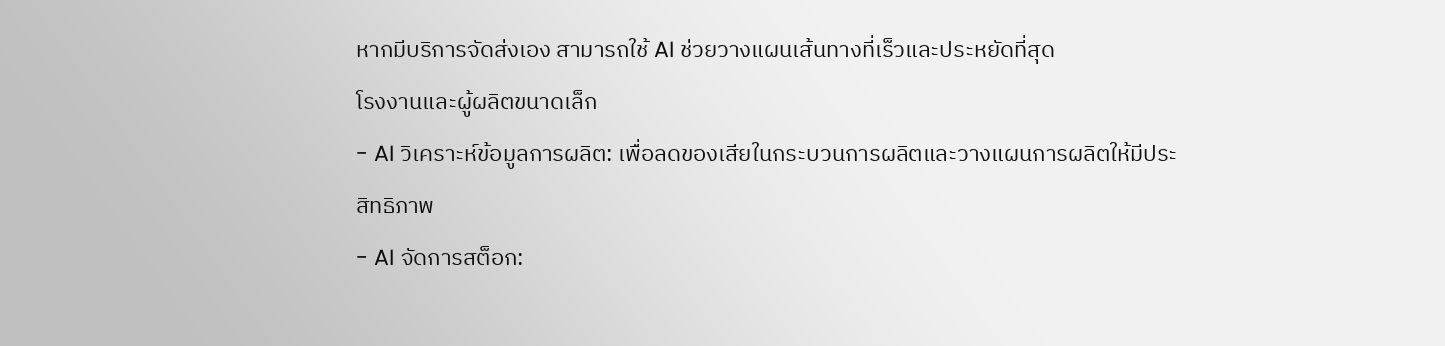หากมีบริการจัดส่งเอง สามารถใช้ AI ช่วยวางแผนเส้นทางที่เร็วและประหยัดที่สุด
โรงงานและผู้ผลิตขนาดเล็ก
- AI วิเคราะห์ข้อมูลการผลิต: เพื่อลดของเสียในกระบวนการผลิตและวางแผนการผลิตให้มีประสิทธิภาพ
- AI จัดการสต็อก: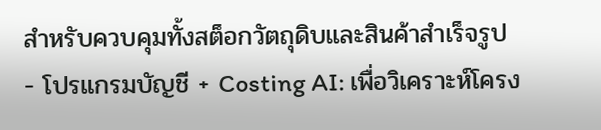สำหรับควบคุมทั้งสต็อกวัตถุดิบและสินค้าสำเร็จรูป
- โปรแกรมบัญชี + Costing AI: เพื่อวิเคราะห์โครง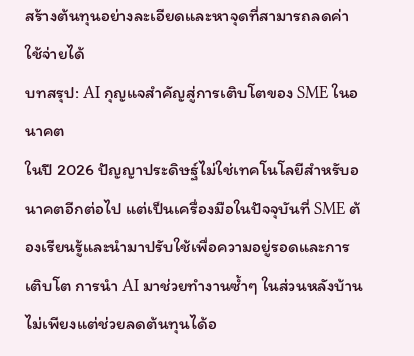สร้างต้นทุนอย่างละเอียดและหาจุดที่สามารถลดค่าใช้จ่ายได้
บทสรุป: AI กุญแจสำคัญสู่การเติบโตของ SME ในอนาคต
ในปี 2026 ปัญญาประดิษฐ์ไม่ใช่เทคโนโลยีสำหรับอนาคตอีกต่อไป แต่เป็นเครื่องมือในปัจจุบันที่ SME ต้องเรียนรู้และนำมาปรับใช้เพื่อความอยู่รอดและการเติบโต การนำ AI มาช่วยทำงานซ้ำๆ ในส่วนหลังบ้านไม่เพียงแต่ช่วยลดต้นทุนได้อ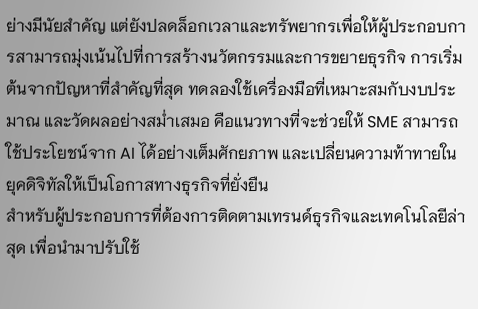ย่างมีนัยสำคัญ แต่ยังปลดล็อกเวลาและทรัพยากรเพื่อให้ผู้ประกอบการสามารถมุ่งเน้นไปที่การสร้างนวัตกรรมและการขยายธุรกิจ การเริ่มต้นจากปัญหาที่สำคัญที่สุด ทดลองใช้เครื่องมือที่เหมาะสมกับงบประมาณ และวัดผลอย่างสม่ำเสมอ คือแนวทางที่จะช่วยให้ SME สามารถใช้ประโยชน์จาก AI ได้อย่างเต็มศักยภาพ และเปลี่ยนความท้าทายในยุคดิจิทัลให้เป็นโอกาสทางธุรกิจที่ยั่งยืน
สำหรับผู้ประกอบการที่ต้องการติดตามเทรนด์ธุรกิจและเทคโนโลยีล่าสุด เพื่อนำมาปรับใช้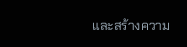และสร้างความ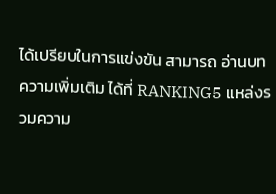ได้เปรียบในการแข่งขัน สามารถ อ่านบทความเพิ่มเติม ได้ที่ RANKING5 แหล่งรวมความ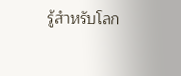รู้สำหรับโลก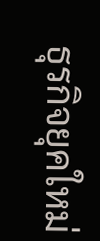ธุรกิจยุคใหม่